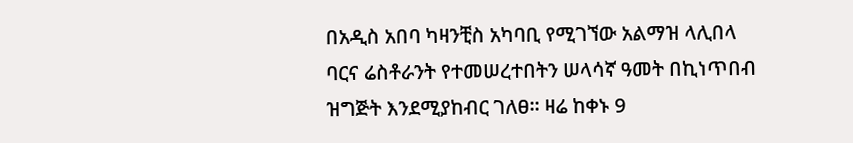በአዲስ አበባ ካዛንቺስ አካባቢ የሚገኘው አልማዝ ላሊበላ ባርና ሬስቶራንት የተመሠረተበትን ሠላሳኛ ዓመት በኪነጥበብ ዝግጅት እንደሚያከብር ገለፀ፡፡ ዛሬ ከቀኑ 9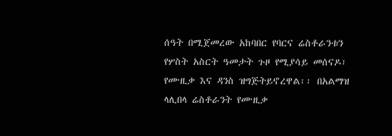ሰዓት በሚጀመረው አከባበር የባርና ሬስቶራንቱን የሦስት አስርት ዓመታት ጉዞ የሚያሳይ መሰናዶ፣ የሙዚቃ እና ዳንስ ዝግጅትይኖረዋል፡፡ በአልማዝ ላሊበላ ሬስቶራንት የሙዚቃ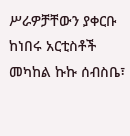ሥራዎቻቸውን ያቀርቡ ከነበሩ አርቲስቶች መካከል ኩኩ ሰብስቤ፣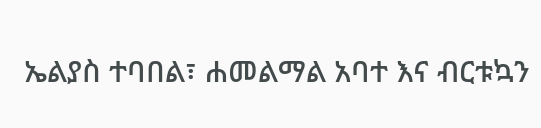ኤልያስ ተባበል፣ ሐመልማል አባተ እና ብርቱኳን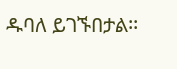ዱባለ ይገኙበታል፡፡